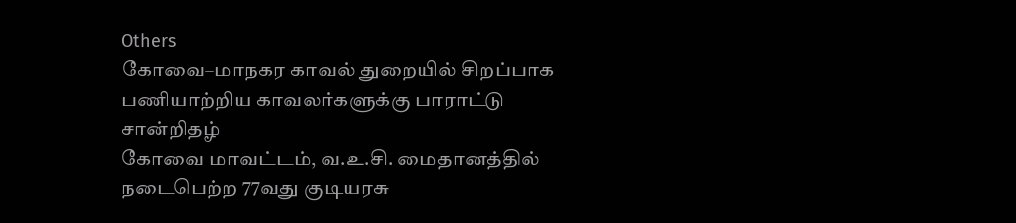Others
கோவை–மாநகர காவல் துறையில் சிறப்பாக பணியாற்றிய காவலர்களுக்கு பாராட்டு சான்றிதழ்
கோவை மாவட்டம், வ.உ.சி. மைதானத்தில் நடைபெற்ற 77வது குடியரசு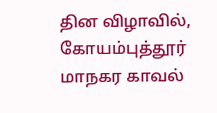தின விழாவில், கோயம்புத்தூர் மாநகர காவல்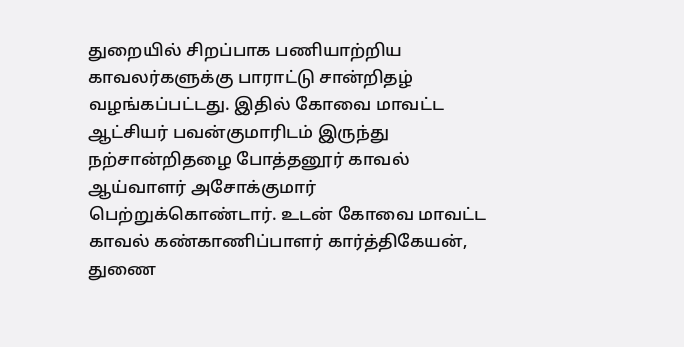துறையில் சிறப்பாக பணியாற்றிய காவலர்களுக்கு பாராட்டு சான்றிதழ் வழங்கப்பட்டது. இதில் கோவை மாவட்ட ஆட்சியர் பவன்குமாரிடம் இருந்து நற்சான்றிதழை போத்தனூர் காவல் ஆய்வாளர் அசோக்குமார் பெற்றுக்கொண்டார். உடன் கோவை மாவட்ட காவல் கண்காணிப்பாளர் கார்த்திகேயன், துணை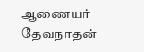ஆணையர் தேவநாதன்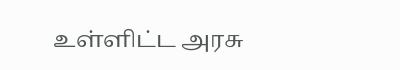உள்ளிட்ட அரசு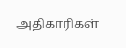அதிகாரிகள்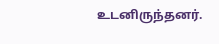உடனிருந்தனர்.